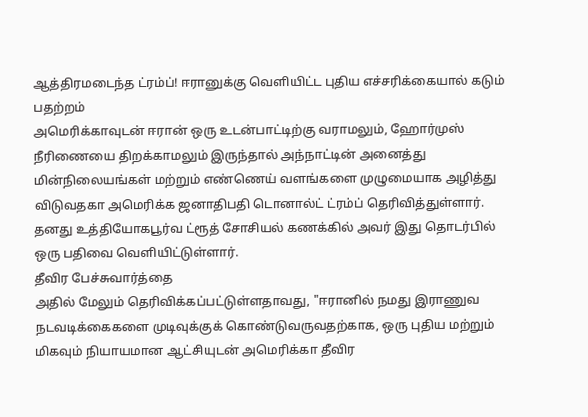ஆத்திரமடைந்த ட்ரம்ப்! ஈரானுக்கு வெளியிட்ட புதிய எச்சரிக்கையால் கடும் பதற்றம்
அமெரிக்காவுடன் ஈரான் ஒரு உடன்பாட்டிற்கு வராமலும், ஹோர்முஸ் நீரிணையை திறக்காமலும் இருந்தால் அந்நாட்டின் அனைத்து மின்நிலையங்கள் மற்றும் எண்ணெய் வளங்களை முழுமையாக அழித்து விடுவதகா அமெரிக்க ஜனாதிபதி டொனால்ட் ட்ரம்ப் தெரிவித்துள்ளார்.
தனது உத்தியோகபூர்வ ட்ரூத் சோசியல் கணக்கில் அவர் இது தொடர்பில் ஒரு பதிவை வெளியிட்டுள்ளார்.
தீவிர பேச்சுவார்த்தை
அதில் மேலும் தெரிவிக்கப்பட்டுள்ளதாவது, "ஈரானில் நமது இராணுவ நடவடிக்கைகளை முடிவுக்குக் கொண்டுவருவதற்காக, ஒரு புதிய மற்றும் மிகவும் நியாயமான ஆட்சியுடன் அமெரிக்கா தீவிர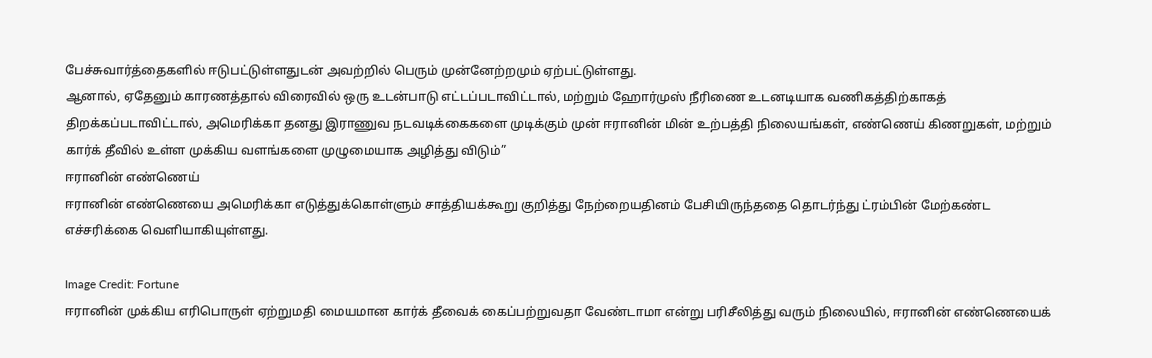பேச்சுவார்த்தைகளில் ஈடுபட்டுள்ளதுடன் அவற்றில் பெரும் முன்னேற்றமும் ஏற்பட்டுள்ளது.
ஆனால், ஏதேனும் காரணத்தால் விரைவில் ஒரு உடன்பாடு எட்டப்படாவிட்டால், மற்றும் ஹோர்முஸ் நீரிணை உடனடியாக வணிகத்திற்காகத் திறக்கப்படாவிட்டால், அமெரிக்கா தனது இராணுவ நடவடிக்கைகளை முடிக்கும் முன் ஈரானின் மின் உற்பத்தி நிலையங்கள், எண்ணெய் கிணறுகள், மற்றும் கார்க் தீவில் உள்ள முக்கிய வளங்களை முழுமையாக அழித்து விடும்”
ஈரானின் எண்ணெய்
ஈரானின் எண்ணெயை அமெரிக்கா எடுத்துக்கொள்ளும் சாத்தியக்கூறு குறித்து நேற்றையதினம் பேசியிருந்ததை தொடர்ந்து ட்ரம்பின் மேற்கண்ட எச்சரிக்கை வெளியாகியுள்ளது.

Image Credit: Fortune
ஈரானின் முக்கிய எரிபொருள் ஏற்றுமதி மையமான கார்க் தீவைக் கைப்பற்றுவதா வேண்டாமா என்று பரிசீலித்து வரும் நிலையில், ஈரானின் எண்ணெயைக்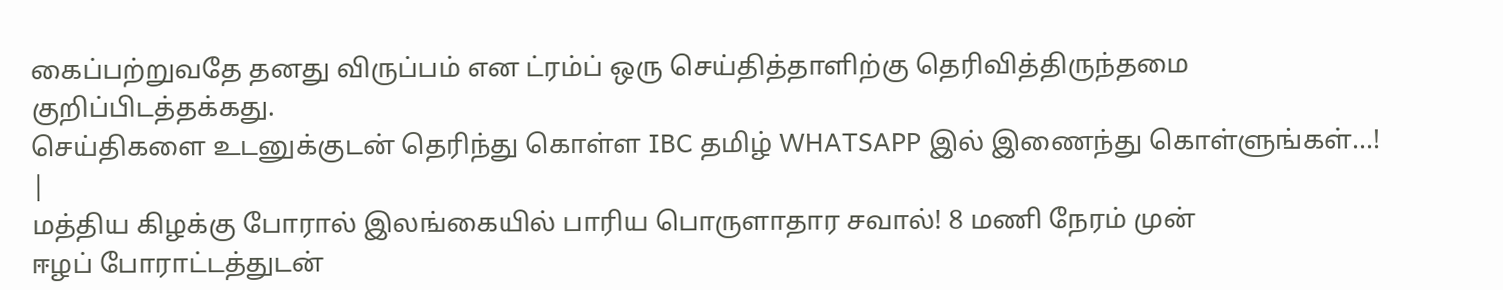கைப்பற்றுவதே தனது விருப்பம் என ட்ரம்ப் ஒரு செய்தித்தாளிற்கு தெரிவித்திருந்தமை குறிப்பிடத்தக்கது.
செய்திகளை உடனுக்குடன் தெரிந்து கொள்ள IBC தமிழ் WHATSAPP இல் இணைந்து கொள்ளுங்கள்...! |
மத்திய கிழக்கு போரால் இலங்கையில் பாரிய பொருளாதார சவால்! 8 மணி நேரம் முன்
ஈழப் போராட்டத்துடன்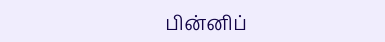பின்னிப்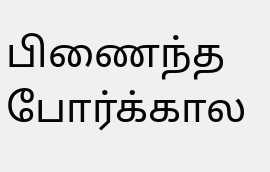பிணைந்த போர்க்கால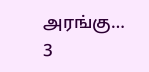அரங்கு…
3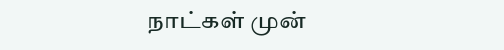நாட்கள் முன்